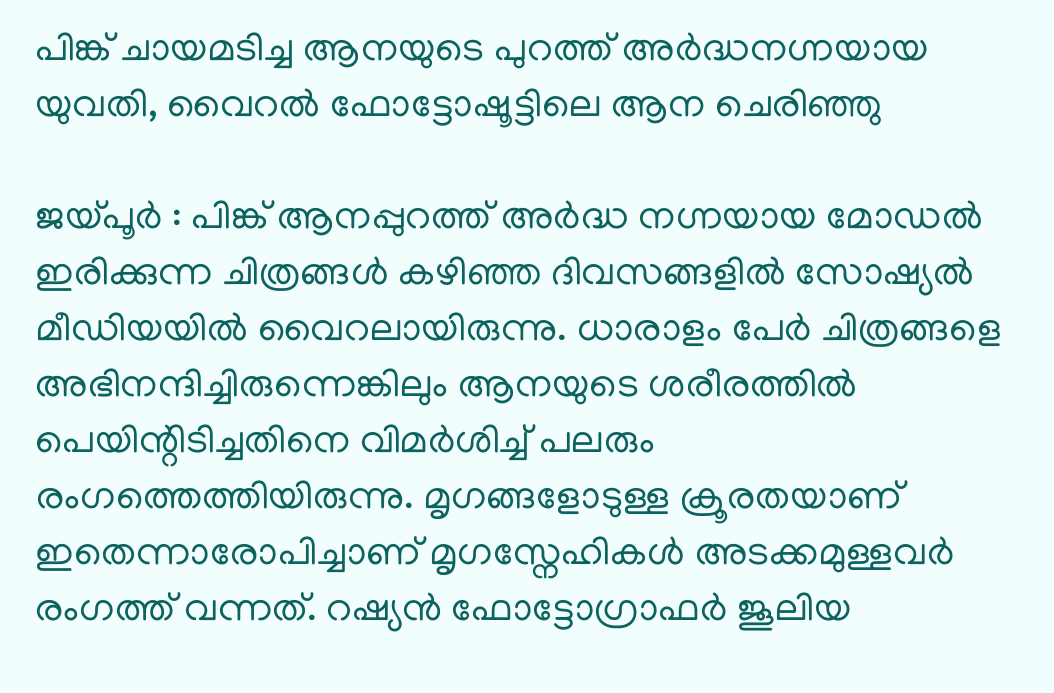പിങ്ക് ചായമടിച്ച ആനയുടെ പുറത്ത് അർദ്ധനഗ്നയായ യുവതി, വൈറൽ ഫോട്ടോഷൂട്ടിലെ ആന ചെരിഞ്ഞു

ജയ്പൂർ : പിങ്ക് ആനപ്പുറത്ത് അർദ്ധ നഗ്നയായ മോഡൽ ഇരിക്കുന്ന ചിത്രങ്ങൾ കഴിഞ്ഞ ദിവസങ്ങളിൽ സോഷ്യൽ മീഡിയയിൽ വൈറലായിരുന്നു. ധാരാളം പേർ ചിത്രങ്ങളെ അഭിനന്ദിച്ചിരുന്നെങ്കിലും ആനയുടെ ശരീരത്തിൽ പെയിന്റിടിച്ചതിനെ വിമർശിച്ച് പലരും രംഗത്തെത്തിയിരുന്നു. മൃഗങ്ങളോടുള്ള ക്രൂരതയാണ് ഇതെന്നാരോപിച്ചാണ് മൃഗസ്നേഹികൾ അടക്കമുള്ളവർ രംഗത്ത് വന്നത്. റഷ്യൻ ഫോട്ടോഗ്രാഫർ ജൂലിയ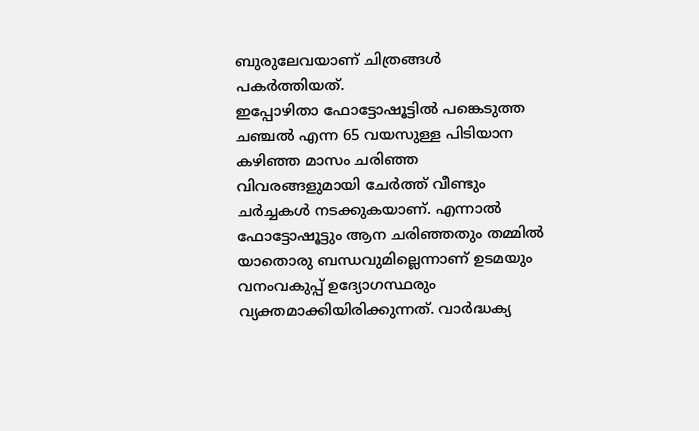ബുരുലേവയാണ് ചിത്രങ്ങൾ പകർത്തിയത്.
ഇപ്പോഴിതാ ഫോട്ടോഷൂട്ടിൽ പങ്കെടുത്ത ചഞ്ചൽ എന്ന 65 വയസുള്ള പിടിയാന കഴിഞ്ഞ മാസം ചരിഞ്ഞ വിവരങ്ങളുമായി ചേർത്ത് വീണ്ടും ചർച്ചകൾ നടക്കുകയാണ്. എന്നാൽ ഫോട്ടോഷൂട്ടും ആന ചരിഞ്ഞതും തമ്മിൽ യാതൊരു ബന്ധവുമില്ലെന്നാണ് ഉടമയും വനംവകുപ്പ് ഉദ്യോഗസ്ഥരും വ്യക്തമാക്കിയിരിക്കുന്നത്. വാർദ്ധക്യ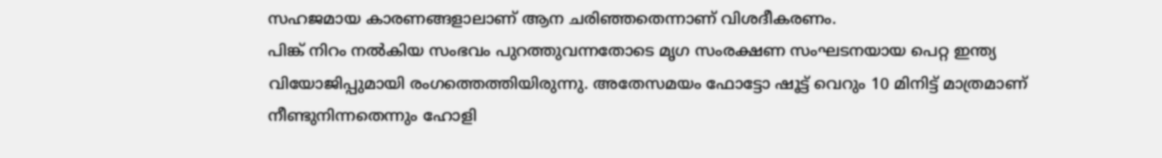സഹജമായ കാരണങ്ങളാലാണ് ആന ചരിഞ്ഞതെന്നാണ് വിശദീകരണം.
പിങ്ക് നിറം നൽകിയ സംഭവം പുറത്തുവന്നതോടെ മൃഗ സംരക്ഷണ സംഘടനയായ പെറ്റ ഇന്ത്യ വിയോജിപ്പുമായി രംഗത്തെത്തിയിരുന്നു. അതേസമയം ഫോട്ടോ ഷൂട്ട് വെറും 10 മിനിട്ട് മാത്രമാണ് നീണ്ടുനിന്നതെന്നും ഹോളി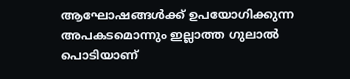ആഘോഷങ്ങൾക്ക് ഉപയോഗിക്കുന്ന അപകടമൊന്നും ഇല്ലാത്ത ഗുലാൽ പൊടിയാണ്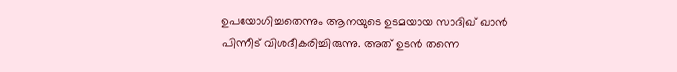ഉപയോഗിച്ചതെന്നും ആനയുടെ ഉടമയായ സാദിഖ് ഖാൻ പിന്നീട് വിശദീകരിച്ചിരുന്നു. അത് ഉടൻ തന്നെ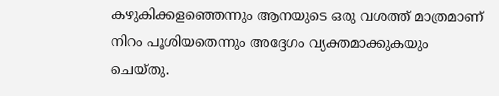കഴുകിക്കളഞ്ഞെന്നും ആനയുടെ ഒരു വശത്ത് മാത്രമാണ് നിറം പൂശിയതെന്നും അദ്ദേഗം വ്യക്തമാക്കുകയും ചെയ്തു.